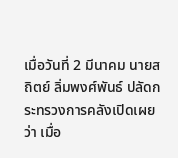เมื่อวันที่ 2 มีนาคม นายสถิตย์ ลิ่มพงศ์พันธ์ ปลัดกระทรวงการคลังเปิดเผยว่า เมื่อ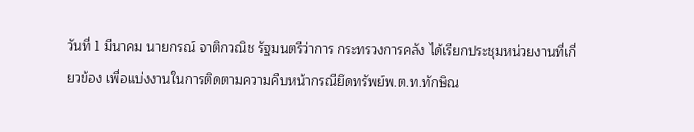วันที่ 1 มีนาคม นายกรณ์ จาติกวณิช รัฐมนตรีว่าการ กระทรวงการคลัง ได้เรียกประชุมหน่วยงานที่เกี่
ยวข้อง เพื่อแบ่งงานในการติดตามความคืบหน้ากรณียึดทรัพย์พ.ต.ท.ทักษิณ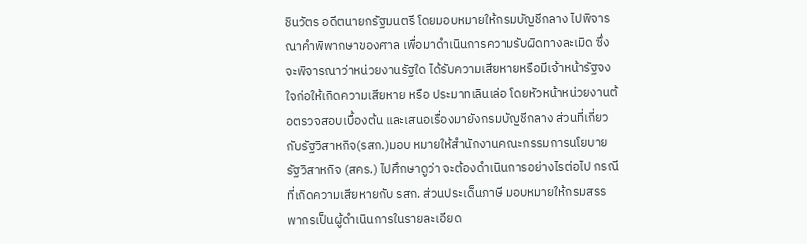ชินวัตร อดีตนายกรัฐมนตรี โดยมอบหมายให้กรมบัญชีกลาง ไปพิจารณาคำพิพากษาของศาล เพื่อมาดำเนินการความรับผิดทางละเมิด ซึ่งจะพิจารณาว่าหน่วยงานรัฐใด ได้รับความเสียหายหรือมีเจ้าหน้ารัฐจงใจก่อให้เกิดความเสียหาย หรือ ประมาทเลินเล่อ โดยหัวหน้าหน่วยงานต้อตรวจสอบเบื้องต้น และเสนอเรื่องมายังกรมบัญชีกลาง ส่วนที่เกี่ยวกับรัฐวิสาหกิจ(รสก.)มอบ หมายให้สำนักงานคณะกรรมการนโยบายรัฐวิสาหกิจ (สคร.) ไปศึกษาดูว่า จะต้องดำเนินการอย่างไรต่อไป กรณีที่เกิดความเสียหายกับ รสก. ส่วนประเด็นภาษี มอบหมายให้กรมสรรพากรเป็นผู้ดำเนินการในรายละเอียด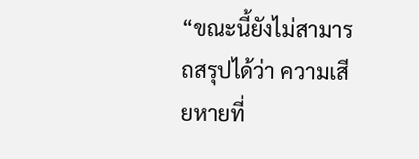“ขณะนี้ยังไม่สามารถสรุปได้ว่า ความเสียหายที่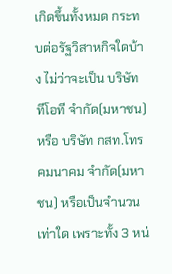เกิดขึ้นทั้งหมด กระทบต่อรัฐวิสาหกิจใดบ้าง ไม่ว่าจะเป็น บริษัท ทีโอที จำกัด(มหาชน) หรือ บริษัท กสท.โทรคมนาคม จำกัด(มหาชน) หรือเป็นจำนวนเท่าใด เพราะทั้ง 3 หน่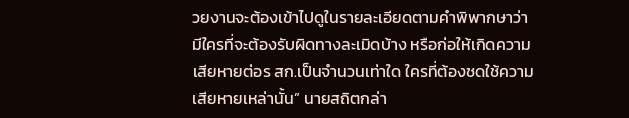วยงานจะต้องเข้าไปดูในรายละเอียดตามคำพิพากษาว่า มีใครที่จะต้องรับผิดทางละเมิดบ้าง หรือก่อให้เกิดความเสียหายต่อร สก.เป็นจำนวนเท่าใด ใครที่ต้องชดใช้ความเสียหายเหล่านั้น” นายสถิตกล่า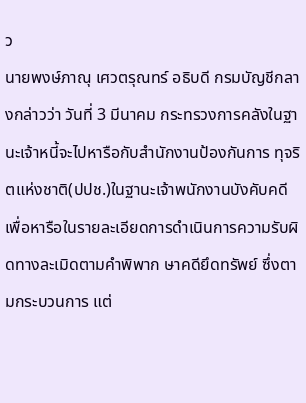ว
นายพงษ์ภาณุ เศวตรุณทร์ อธิบดี กรมบัญชีกลางกล่าวว่า วันที่ 3 มีนาคม กระทรวงการคลังในฐานะเจ้าหนี้จะไปหารือกับสำนักงานป้องกันการ ทุจริตแห่งชาติ(ปปช.)ในฐานะเจ้าพนักงานบังคับคดี เพื่อหารือในรายละเอียดการดำเนินการความรับผิดทางละเมิดตามคำพิพาก ษาคดียึดทรัพย์ ซึ่งตามกระบวนการ แต่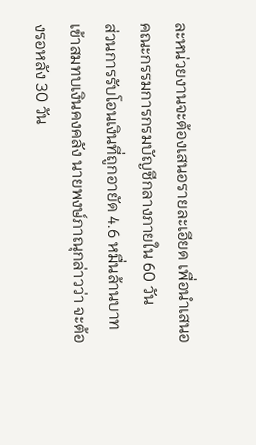ละหน่วยงานจะต้องเสนอรายละเอียด เพื่อนำเสนอคณะกรรมการกรมบัญชีกลางภายใน 60 วัน
ส่วนการรับโอนเงินที่ถูกอายัด 4.6 หมื่นล้านบาท เข้าสมทบเงินคงคลัง นายพงษ์ภาณุกล่าวว่า จะต้องรอหลัง 30 วัน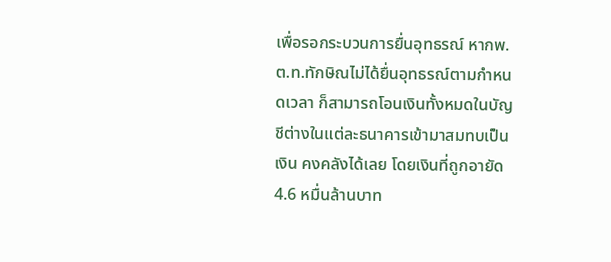เพื่อรอกระบวนการยื่นอุทธรณ์ หากพ.ต.ท.ทักษิณไม่ได้ยื่นอุทธรณ์ตามกำหนดเวลา ก็สามารถโอนเงินทั้งหมดในบัญชีต่างในแต่ละธนาคารเข้ามาสมทบเป็นเงิน คงคลังได้เลย โดยเงินที่ถูกอายัด 4.6 หมื่นล้านบาท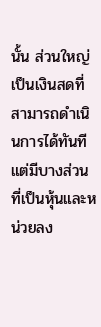นั้น ส่วนใหญ่เป็นเงินสดที่สามารถดำเนินการได้ทันที แต่มีบางส่วนที่เป็นหุ้นและหน่วยลง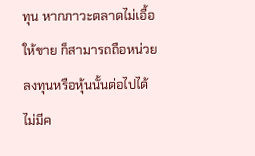ทุน หากภาวะตลาดไม่เอื้อให้ขาย ก็สามารถถือหน่วยลงทุนหรือหุ้นนั้นต่อไปได้
ไม่มีค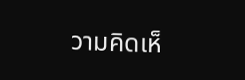วามคิดเห็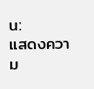น:
แสดงความ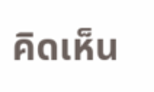คิดเห็น